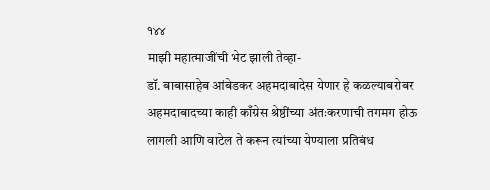१४४
माझी महात्माजींची भेट झाली तेव्हा-
डॉ. बाबासाहेब आंबेडकर अहमदाबादेस येणार हे कळल्याबरोबर अहमदाबादच्या काही काँग्रेस श्रेष्ठींच्या अंतःकरणाची तगमग होऊ लागली आणि वाटेल ते करून त्यांच्या येण्याला प्रतिबंध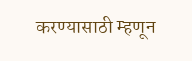करण्यासाठी म्हणून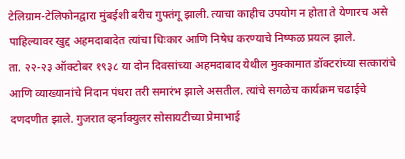टेलिग्राम-टेलिफोनद्वारा मुंबईशी बरीच गुफ्तंगू झाली. त्याचा काहीच उपयोग न होता ते येणारच असे पाहिल्यावर खुद्द अहमदाबादेत त्यांचा धिःकार आणि निषेध करण्याचे निष्फळ प्रयत्न झाले.
ता. २२-२३ ऑक्टोबर १९३८ या दोन दिवसांच्या अहमदाबाद येथील मुक्कामात डॉक्टरांच्या सत्कारांचे आणि व्याख्यानांचे निदान पंधरा तरी समारंभ झाले असतील. त्यांचे सगळेच कार्यक्रम चढाईचे दणदणीत झाले. गुजरात व्हर्नाक्युलर सोसायटीच्या प्रेमाभाई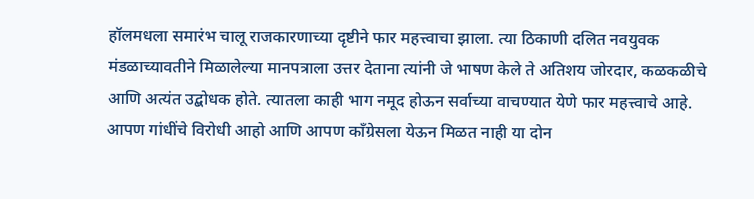हॉलमधला समारंभ चालू राजकारणाच्या दृष्टीने फार महत्त्वाचा झाला. त्या ठिकाणी दलित नवयुवक मंडळाच्यावतीने मिळालेल्या मानपत्राला उत्तर देताना त्यांनी जे भाषण केले ते अतिशय जोरदार, कळकळीचे आणि अत्यंत उद्बोधक होते. त्यातला काही भाग नमूद होऊन सर्वाच्या वाचण्यात येणे फार महत्त्वाचे आहे.
आपण गांधींचे विरोधी आहो आणि आपण काँग्रेसला येऊन मिळत नाही या दोन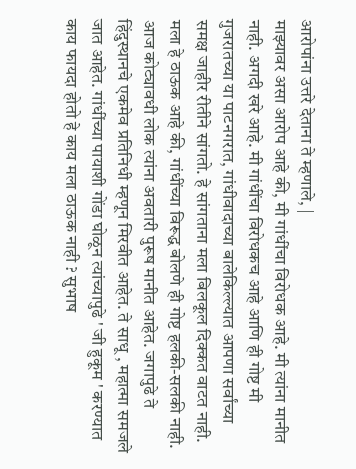आरोपांना उत्तरे देताना ते म्हणाले, |
माझ्यावर असा आरोप आहे की, मी गांधींचा विरोधक आहे. मी त्यांना मानीत नाही. अगदी खरे आहे. मी गांधींचा विरोधकच आहे आणि ही गोष्ट मी गुजरातच्या या पाटनगरात, गांधीवादाच्या बालेकिल्ल्यात आपणा सर्वांच्या समक्ष जाहीर रीतीने सांगतो. हे सांगताना मला बिलकूल दिक्कत वाटत नाही. मला हे ठाऊक आहे की, गांधींच्या विरूद्ध बोलणे ही गोष्ट हलकी-सलकी नाही. आज कोट्यावधी लोक त्यांना अवतारी पुरूष मानीत आहेत. जगापुढे ते हिंदुस्थानचे एकमेव प्रतिनिधी म्हणून मिरवीत आहेत. ते साधू , महात्मा समजले जात आहेत. गांधींच्या पायाशी गोंडा घोळून त्यांच्यापुढे ' जी हुकूम ' करण्यात काय फायदा होतो हे काय मला ठाऊक नाही ? सुभाष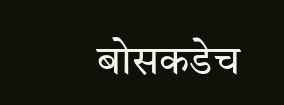बोसकडेच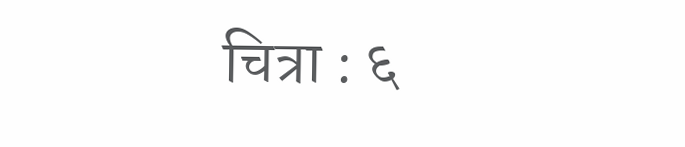चित्रा : ६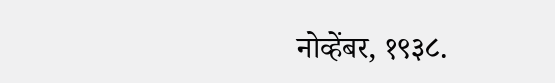नोव्हेंबर, १९३८.